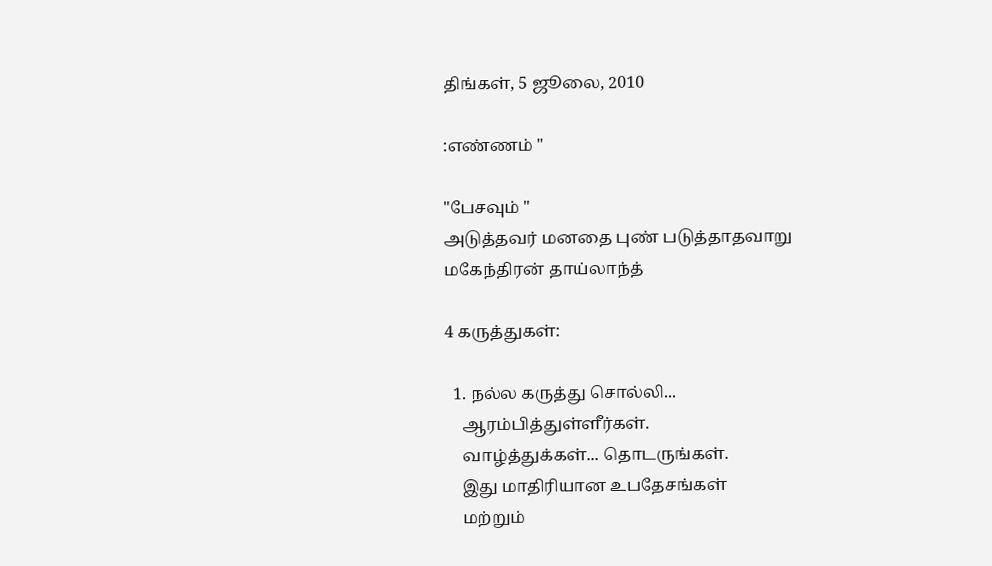திங்கள், 5 ஜூலை, 2010

:எண்ணம் "

"பேசவும் "
அடுத்தவர் மனதை புண் படுத்தாதவாறு
மகேந்திரன் தாய்லாந்த்

4 கருத்துகள்:

  1. நல்ல கருத்து சொல்லி...
    ஆரம்பித்துள்ளீர்கள்.
    வாழ்த்துக்கள்... தொடருங்கள்.
    இது மாதிரியான உபதேசங்கள்
    மற்றும்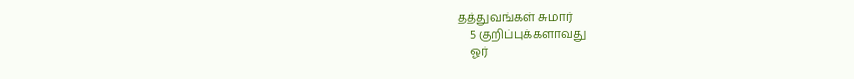தத்துவங்கள் சுமார்
    5 குறிப்புக்களாவது
    ஓர்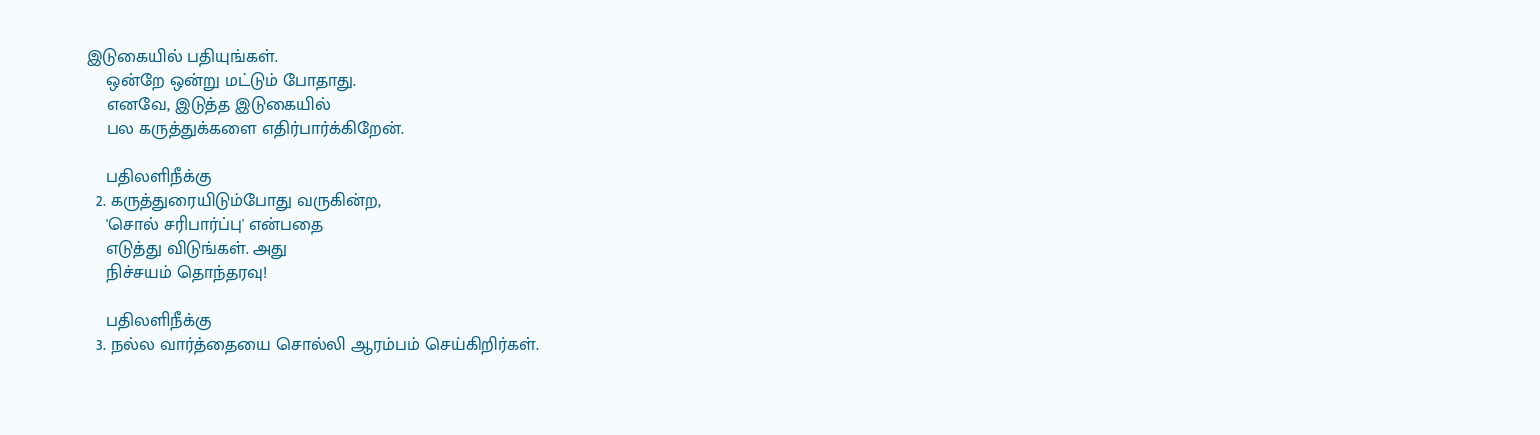இடுகையில் பதியுங்கள்.
    ஒன்றே ஒன்று மட்டும் போதாது.
    எனவே, இடுத்த இடுகையில்
    பல கருத்துக்களை எதிர்பார்க்கிறேன்.

    பதிலளிநீக்கு
  2. கருத்துரையிடும்போது வருகின்ற,
    'சொல் சரிபார்ப்பு' என்பதை
    எடுத்து விடுங்கள். அது
    நிச்சயம் தொந்தரவு!

    பதிலளிநீக்கு
  3. நல்ல வார்த்தையை சொல்லி ஆரம்பம் செய்கிறிர்கள்.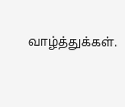வாழ்த்துக்கள்.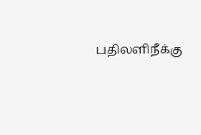பதிலளிநீக்கு